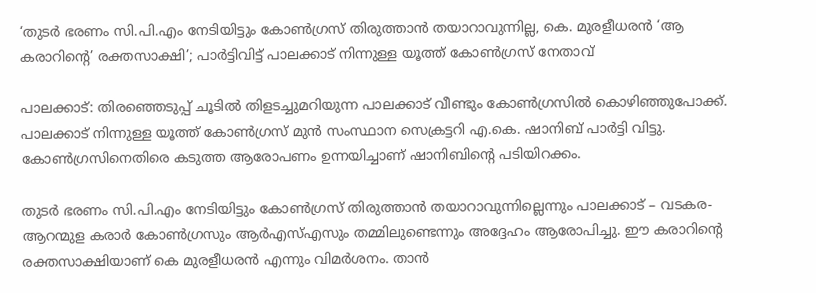‘തുടര്‍ ഭരണം സി.പി.എം നേടിയിട്ടും കോണ്‍ഗ്രസ് തിരുത്താന്‍ തയാറാവുന്നില്ല, കെ. മുരളീധരന്‍ ‘ആ കരാറിന്റെ’ രക്തസാക്ഷി’; പാര്‍ട്ടിവിട്ട് പാലക്കാട് നിന്നുള്ള യൂത്ത് കോണ്‍ഗ്രസ് നേതാവ്

പാലക്കാട്: തിരഞ്ഞെടുപ്പ് ചൂടില്‍ തിളടച്ചുമറിയുന്ന പാലക്കാട് വീണ്ടും കോണ്‍ഗ്രസില്‍ കൊഴിഞ്ഞുപോക്ക്. പാലക്കാട് നിന്നുള്ള യൂത്ത് കോണ്‍ഗ്രസ് മുന്‍ സംസ്ഥാന സെക്രട്ടറി എ.കെ. ഷാനിബ് പാര്‍ട്ടി വിട്ടു. കോണ്‍ഗ്രസിനെതിരെ കടുത്ത ആരോപണം ഉന്നയിച്ചാണ് ഷാനിബിന്റെ പടിയിറക്കം.

തുടര്‍ ഭരണം സി.പി.എം നേടിയിട്ടും കോണ്‍ഗ്രസ് തിരുത്താന്‍ തയാറാവുന്നില്ലെന്നും പാലക്കാട് – വടകര- ആറന്മുള കരാര്‍ കോണ്‍ഗ്രസും ആര്‍എസ്എസും തമ്മിലുണ്ടെന്നും അദ്ദേഹം ആരോപിച്ചു. ഈ കരാറിന്റെ രക്തസാക്ഷിയാണ് കെ മുരളീധരന്‍ എന്നും വിമര്‍ശനം. താന്‍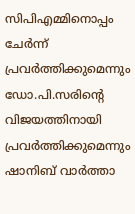സിപിഎമ്മിനൊപ്പം ചേര്‍ന്ന് പ്രവര്‍ത്തിക്കുമെന്നും ഡോ.പി.സരിന്റെ വിജയത്തിനായി പ്രവര്‍ത്തിക്കുമെന്നും ഷാനിബ് വാര്‍ത്താ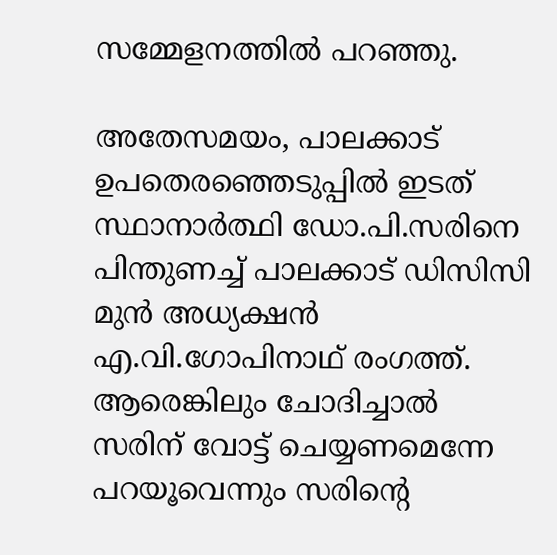സമ്മേളനത്തില്‍ പറഞ്ഞു.

അതേസമയം, പാലക്കാട് ഉപതെരഞ്ഞെടുപ്പില്‍ ഇടത് സ്ഥാനാര്‍ത്ഥി ഡോ.പി.സരിനെ പിന്തുണച്ച് പാലക്കാട് ഡിസിസി മുന്‍ അധ്യക്ഷന്‍ എ.വി.ഗോപിനാഥ് രംഗത്ത്. ആരെങ്കിലും ചോദിച്ചാല്‍ സരിന് വോട്ട് ചെയ്യണമെന്നേ പറയൂവെന്നും സരിന്റെ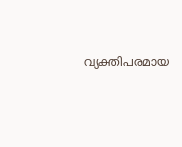വ്യക്തിപരമായ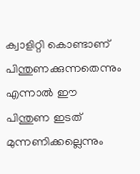ക്വാളിറ്റി കൊണ്ടാണ് പിന്തുണക്കുന്നതെന്നും എന്നാല്‍ ഈ പിന്തുണ ഇടത് മുന്നണിക്കല്ലെന്നും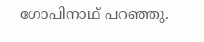ഗോപിനാഥ് പറഞ്ഞു.